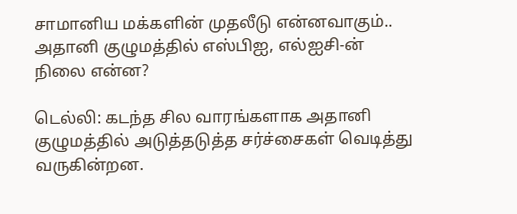சாமானிய மக்களின் முதலீடு என்னவாகும்.. அதானி குழுமத்தில் எஸ்பிஐ, எல்ஐசி-ன் நிலை என்ன?

டெல்லி: கடந்த சில வாரங்களாக அதானி குழுமத்தில் அடுத்தடுத்த சர்ச்சைகள் வெடித்து வருகின்றன.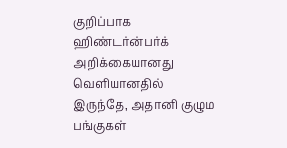குறிப்பாக ஹிண்டர்ன்பர்க் அறிக்கையானது வெளியானதில் இருந்தே, அதானி குழும பங்குகள்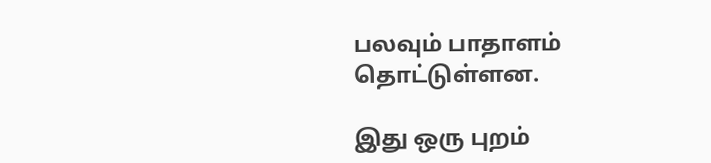பலவும் பாதாளம் தொட்டுள்ளன.

இது ஒரு புறம்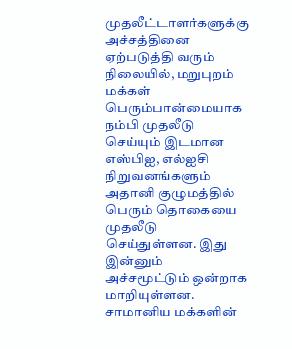முதலீட்டாளர்களுக்கு அச்சத்தினை ஏற்படுத்தி வரும் நிலையில், மறுபுறம் மக்கள் பெரும்பான்மையாக நம்பி முதலீடு செய்யும் இடமான எஸ்பிஐ, எல்ஐசி நிறுவனங்களும் அதானி குழுமத்தில் பெரும் தொகையை முதலீடு செய்துள்ளன. இது இன்னும் அச்சமூட்டும் ஒன்றாக மாறியுள்ளன. சாமானிய மக்களின்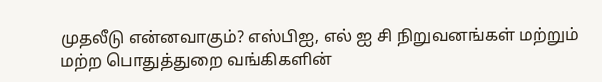முதலீடு என்னவாகும்? எஸ்பிஐ, எல் ஐ சி நிறுவனங்கள் மற்றும் மற்ற பொதுத்துறை வங்கிகளின்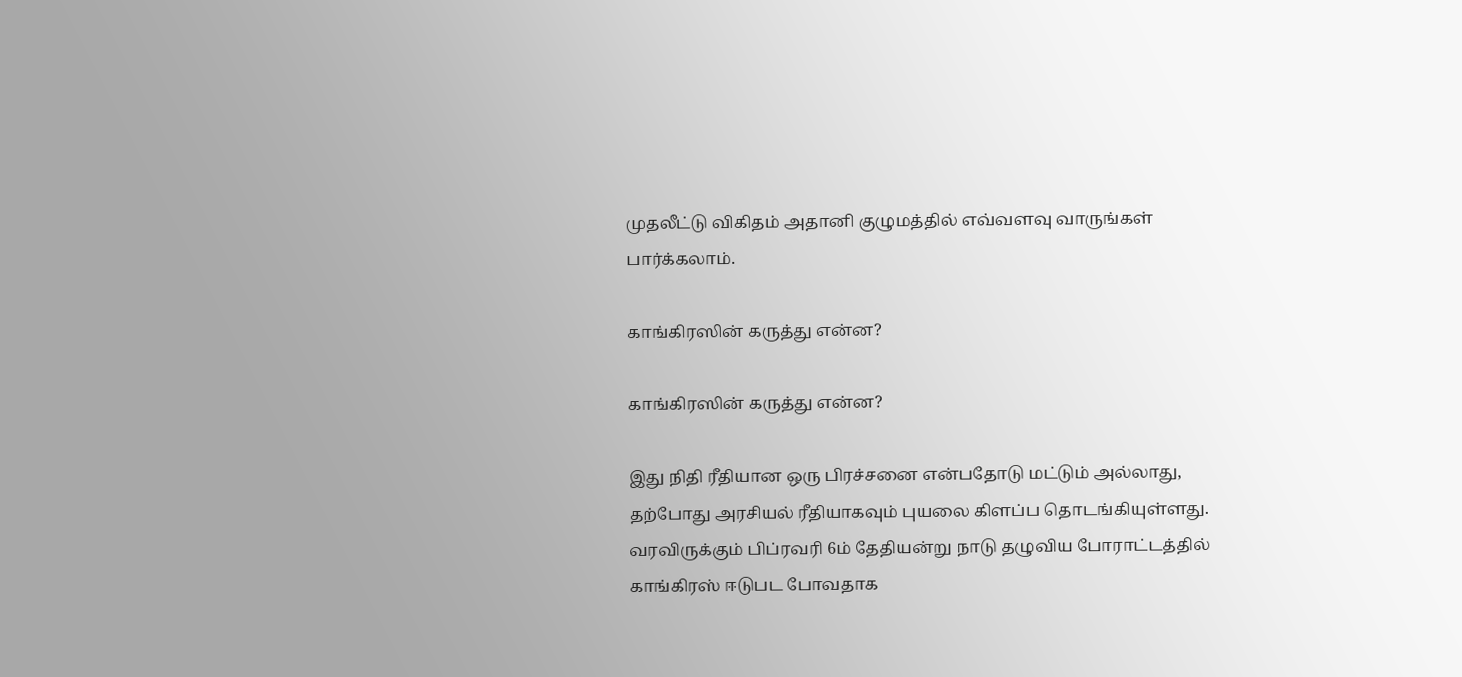முதலீட்டு விகிதம் அதானி குழுமத்தில் எவ்வளவு வாருங்கள் பார்க்கலாம்.

காங்கிரஸின் கருத்து என்ன?

காங்கிரஸின் கருத்து என்ன?

இது நிதி ரீதியான ஒரு பிரச்சனை என்பதோடு மட்டும் அல்லாது, தற்போது அரசியல் ரீதியாகவும் புயலை கிளப்ப தொடங்கியுள்ளது. வரவிருக்கும் பிப்ரவரி 6ம் தேதியன்று நாடு தழுவிய போராட்டத்தில் காங்கிரஸ் ஈடுபட போவதாக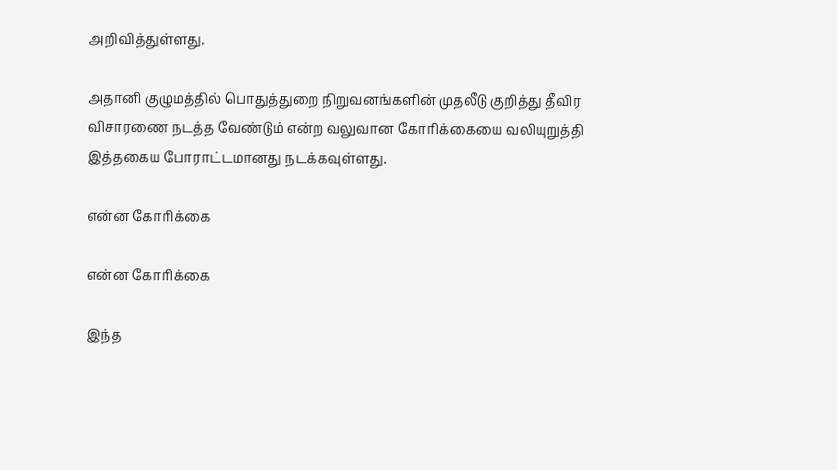அறிவித்துள்ளது.

அதானி குழுமத்தில் பொதுத்துறை நிறுவனங்களின் முதலீடு குறித்து தீவிர விசாரணை நடத்த வேண்டும் என்ற வலுவான கோரிக்கையை வலியுறுத்தி இத்தகைய போராட்டமானது நடக்கவுள்ளது.

என்ன கோரிக்கை

என்ன கோரிக்கை

இந்த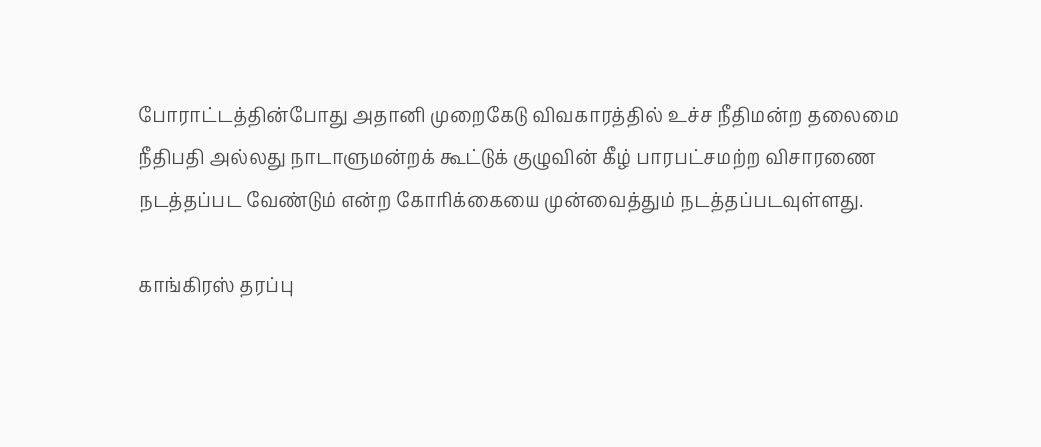போராட்டத்தின்போது அதானி முறைகேடு விவகாரத்தில் உச்ச நீதிமன்ற தலைமை நீதிபதி அல்லது நாடாளுமன்றக் கூட்டுக் குழுவின் கீழ் பாரபட்சமற்ற விசாரணை நடத்தப்பட வேண்டும் என்ற கோரிக்கையை முன்வைத்தும் நடத்தப்படவுள்ளது.

காங்கிரஸ் தரப்பு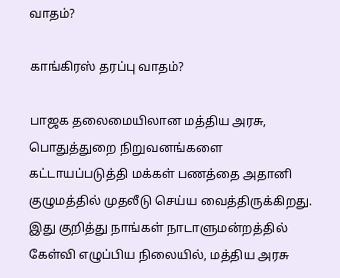வாதம்?

காங்கிரஸ் தரப்பு வாதம்?

பாஜக தலைமையிலான மத்திய அரசு, பொதுத்துறை நிறுவனங்களை கட்டாயப்படுத்தி மக்கள் பணத்தை அதானி குழுமத்தில் முதலீடு செய்ய வைத்திருக்கிறது. இது குறித்து நாங்கள் நாடாளுமன்றத்தில் கேள்வி எழுப்பிய நிலையில், மத்திய அரசு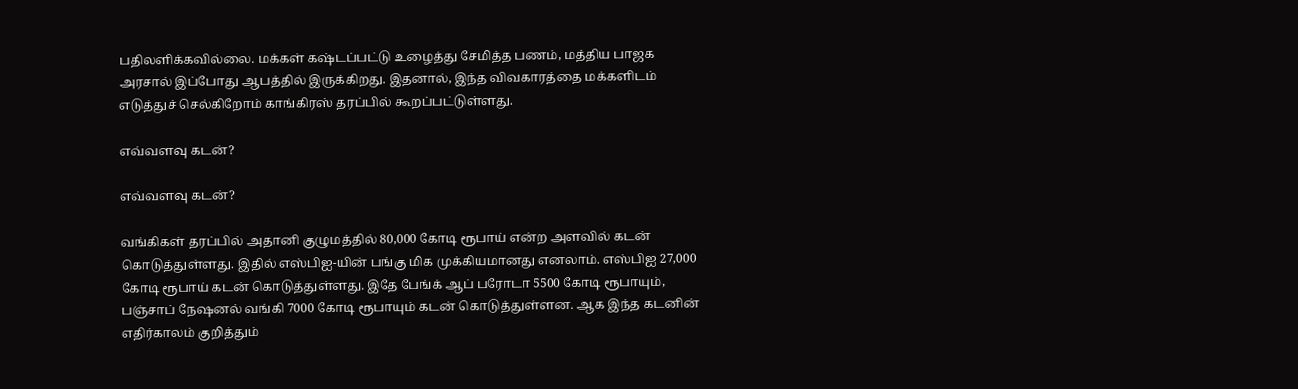பதிலளிக்கவில்லை. மக்கள் கஷ்டப்பட்டு உழைத்து சேமித்த பணம், மத்திய பாஜக அரசால் இப்போது ஆபத்தில் இருக்கிறது. இதனால், இந்த விவகாரத்தை மக்களிடம் எடுத்துச் செல்கிறோம் காங்கிரஸ் தரப்பில் கூறப்பட்டுள்ளது.

எவ்வளவு கடன்?

எவ்வளவு கடன்?

வங்கிகள் தரப்பில் அதானி குழுமத்தில் 80,000 கோடி ரூபாய் என்ற அளவில் கடன் கொடுத்துள்ளது. இதில் எஸ்பிஐ-யின் பங்கு மிக முக்கியமானது எனலாம். எஸ்பிஐ 27,000 கோடி ரூபாய் கடன் கொடுத்துள்ளது. இதே பேங்க் ஆப் பரோடா 5500 கோடி ரூபாயும், பஞ்சாப் நேஷனல் வங்கி 7000 கோடி ரூபாயும் கடன் கொடுத்துள்ளன. ஆக இந்த கடனின் எதிர்காலம் குறித்தும்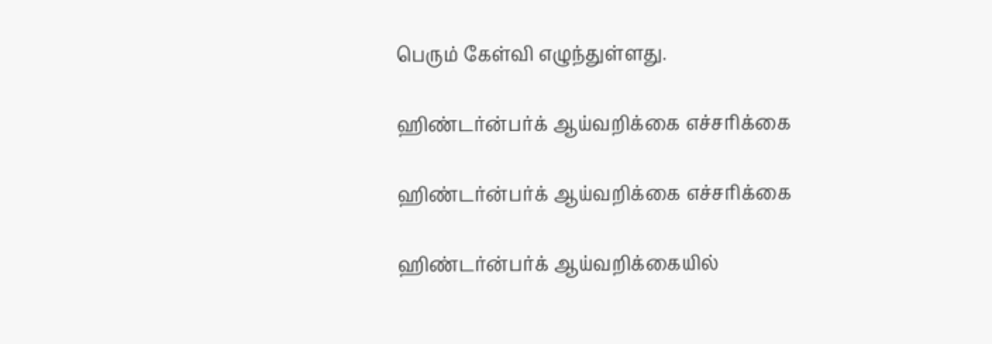பெரும் கேள்வி எழுந்துள்ளது.

ஹிண்டர்ன்பர்க் ஆய்வறிக்கை எச்சரிக்கை

ஹிண்டர்ன்பர்க் ஆய்வறிக்கை எச்சரிக்கை

ஹிண்டர்ன்பர்க் ஆய்வறிக்கையில்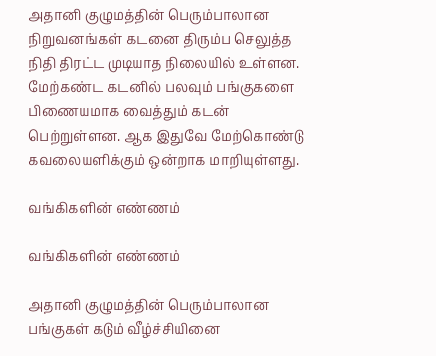அதானி குழுமத்தின் பெரும்பாலான நிறுவனங்கள் கடனை திரும்ப செலுத்த நிதி திரட்ட முடியாத நிலையில் உள்ளன. மேற்கண்ட கடனில் பலவும் பங்குகளை பிணையமாக வைத்தும் கடன் பெற்றுள்ளன. ஆக இதுவே மேற்கொண்டு கவலையளிக்கும் ஒன்றாக மாறியுள்ளது.

வங்கிகளின் எண்ணம்

வங்கிகளின் எண்ணம்

அதானி குழுமத்தின் பெரும்பாலான பங்குகள் கடும் வீழ்ச்சியினை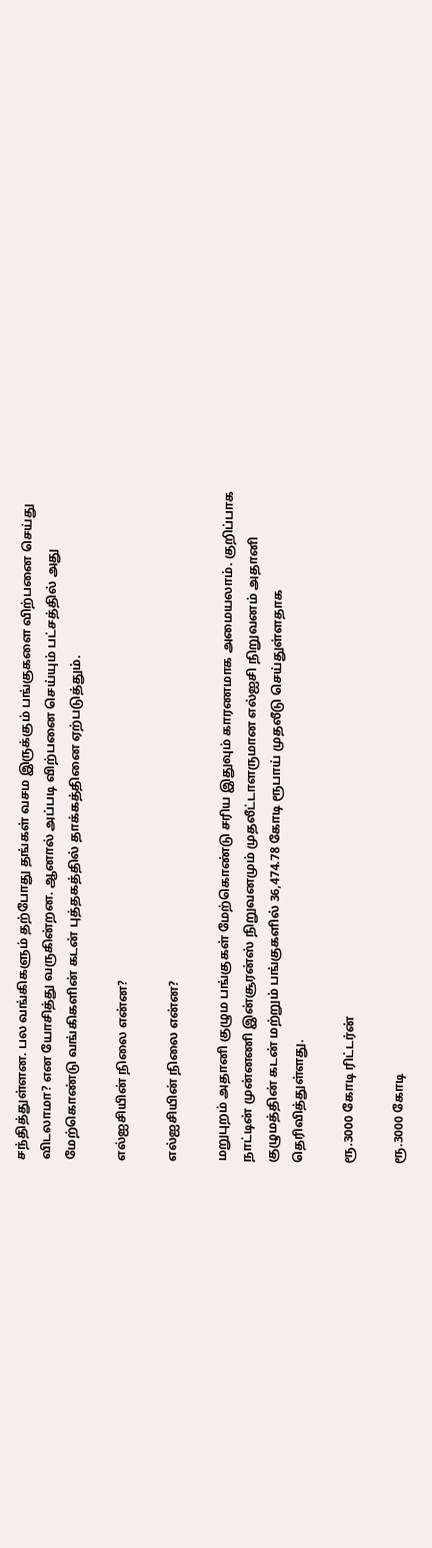சந்தித்துள்ளன. பல வங்கிகளும் தற்போது தங்கள் வசம இருக்கும் பங்குகளை விற்பனை செய்து விடலாமா? என யோசித்து வருகின்றன. ஆனால் அப்படி விற்பனை செய்யும் பட்சத்தில் அது மேற்கொண்டு வங்கிகளின் கடன் புத்தகத்தில் தாக்கத்தினை ஏற்படுத்தும்.

எல்ஐசியின் நிலை என்ன?

எல்ஐசியின் நிலை என்ன?

மறுபுறம் அதானி குழும பங்குகள் மேற்கொண்டு சரிய இதுவும் காரணமாக அமையலாம். குறிப்பாக நாட்டின் முன்னணி இன்சூரன்ஸ் நிறுவனமும் முதலீட்டாளருமான எல்ஐசி நிறுவனம் அதானி குழுமத்தின் கடன் மற்றும் பங்குகளில் 36,474.78 கோடி ரூபாய் முதலீடு செய்துள்ளதாக தெரிவித்துள்ளது.

ரூ.3000 கோடி ரிட்டர்ன்

ரூ.3000 கோடி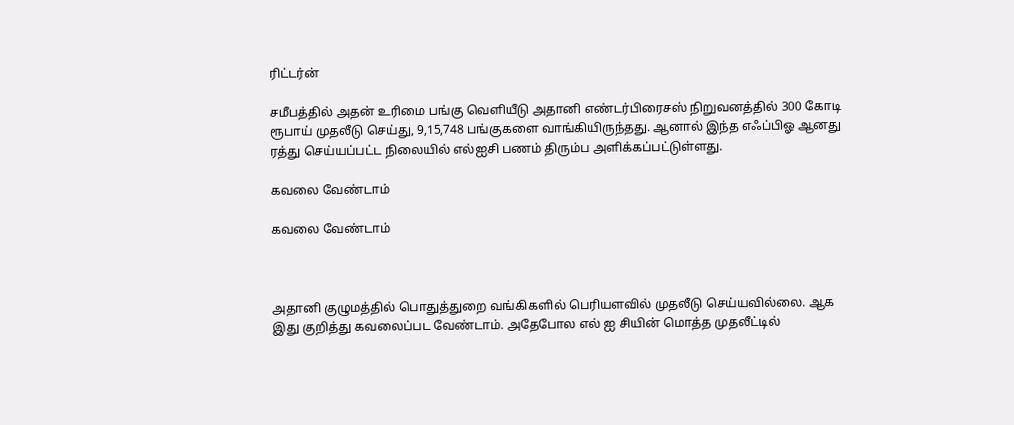ரிட்டர்ன்

சமீபத்தில் அதன் உரிமை பங்கு வெளியீடு அதானி எண்டர்பிரைசஸ் நிறுவனத்தில் 300 கோடி ரூபாய் முதலீடு செய்து, 9,15,748 பங்குகளை வாங்கியிருந்தது. ஆனால் இந்த எஃப்பிஓ ஆனது ரத்து செய்யப்பட்ட நிலையில் எல்ஐசி பணம் திரும்ப அளிக்கப்பட்டுள்ளது.

கவலை வேண்டாம்

கவலை வேண்டாம்



அதானி குழுமத்தில் பொதுத்துறை வங்கிகளில் பெரியளவில் முதலீடு செய்யவில்லை. ஆக இது குறித்து கவலைப்பட வேண்டாம். அதேபோல எல் ஐ சியின் மொத்த முதலீட்டில்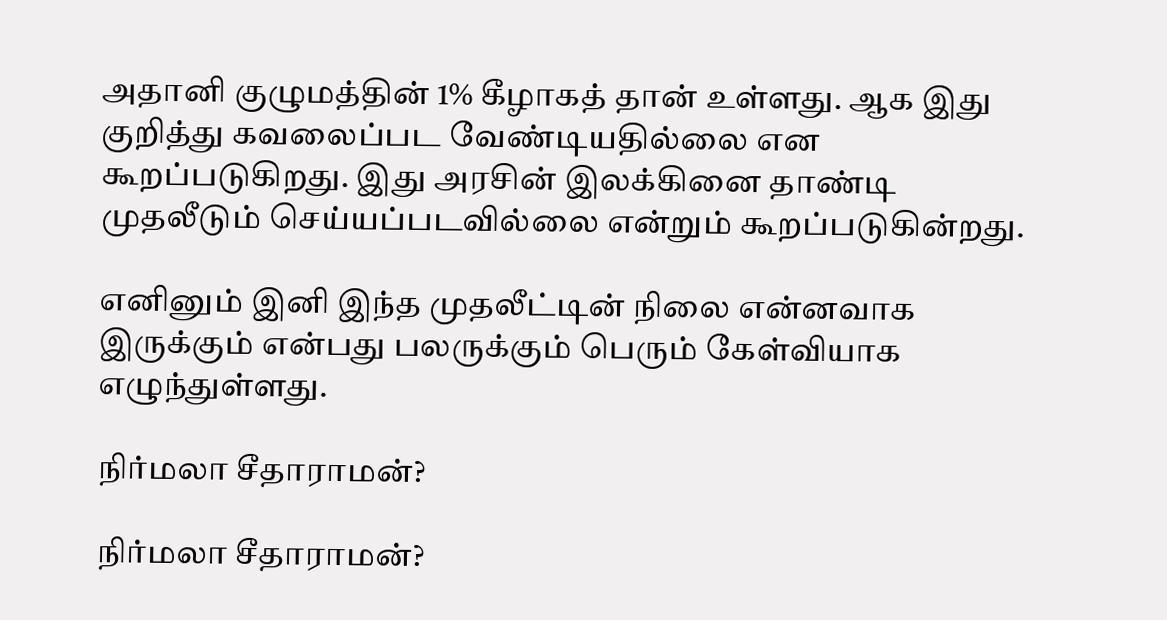அதானி குழுமத்தின் 1% கீழாகத் தான் உள்ளது. ஆக இது குறித்து கவலைப்பட வேண்டியதில்லை என கூறப்படுகிறது. இது அரசின் இலக்கினை தாண்டி முதலீடும் செய்யப்படவில்லை என்றும் கூறப்படுகின்றது.

எனினும் இனி இந்த முதலீட்டின் நிலை என்னவாக இருக்கும் என்பது பலருக்கும் பெரும் கேள்வியாக எழுந்துள்ளது.

நிர்மலா சீதாராமன்?

நிர்மலா சீதாராமன்?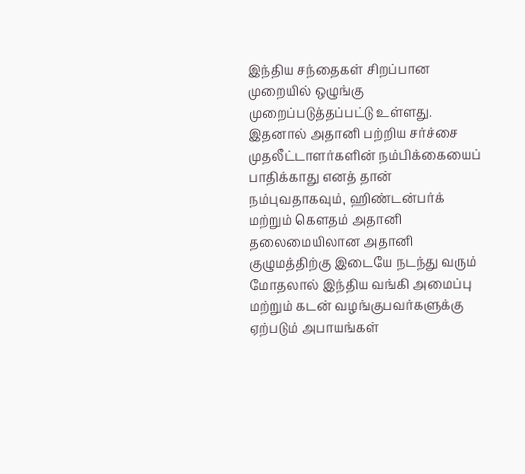இந்திய சந்தைகள் சிறப்பான முறையில் ஒழுங்கு முறைப்படுத்தப்பட்டு உள்ளது. இதனால் அதானி பற்றிய சர்ச்சை முதலீட்டாளர்களின் நம்பிக்கையைப் பாதிக்காது எனத் தான் நம்புவதாகவும், ஹிண்டன்பர்க் மற்றும் கௌதம் அதானி தலைமையிலான அதானி குழுமத்திற்கு இடையே நடந்து வரும் மோதலால் இந்திய வங்கி அமைப்பு மற்றும் கடன் வழங்குபவர்களுக்கு ஏற்படும் அபாயங்கள்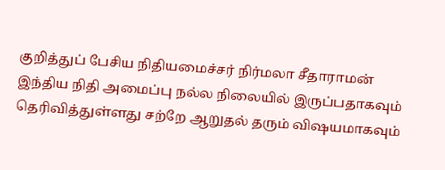குறித்துப் பேசிய நிதியமைச்சர் நிர்மலா சீதாராமன் இந்திய நிதி அமைப்பு நல்ல நிலையில் இருப்பதாகவும் தெரிவித்துள்ளது சற்றே ஆறுதல் தரும் விஷயமாகவும்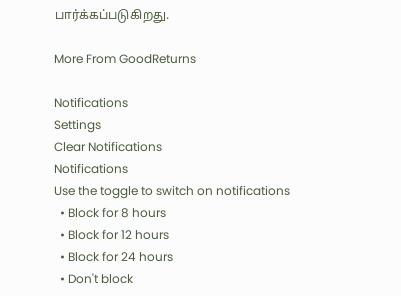பார்க்கப்படுகிறது.

More From GoodReturns

Notifications
Settings
Clear Notifications
Notifications
Use the toggle to switch on notifications
  • Block for 8 hours
  • Block for 12 hours
  • Block for 24 hours
  • Don't block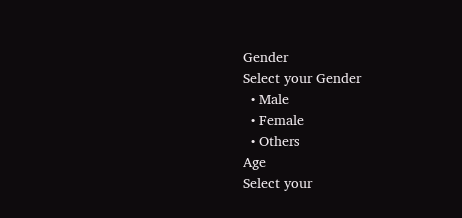Gender
Select your Gender
  • Male
  • Female
  • Others
Age
Select your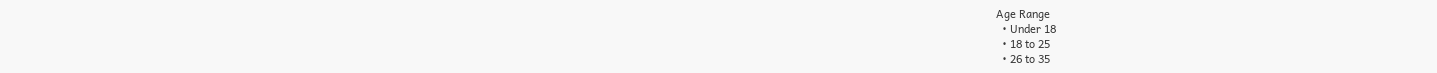Age Range
  • Under 18
  • 18 to 25
  • 26 to 35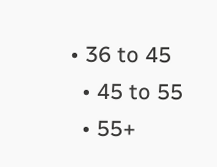• 36 to 45
  • 45 to 55
  • 55+